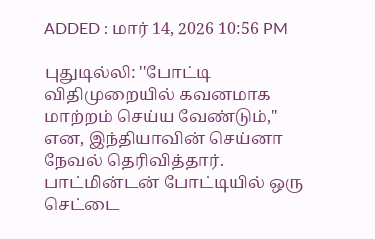ADDED : மார் 14, 2026 10:56 PM

புதுடில்லி: ''போட்டி விதிமுறையில் கவனமாக மாற்றம் செய்ய வேண்டும்,'' என, இந்தியாவின் செய்னா நேவல் தெரிவித்தார்.
பாட்மின்டன் போட்டியில் ஒரு செட்டை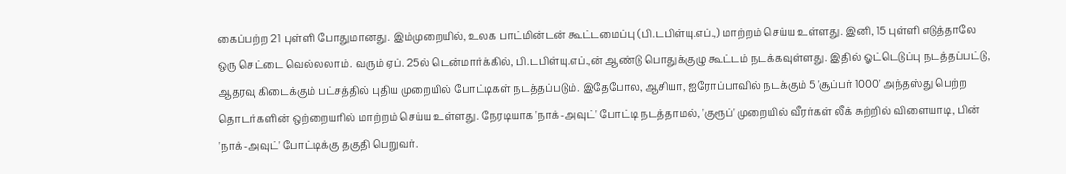கைப்பற்ற 21 புள்ளி போதுமானது. இம்முறையில், உலக பாட்மின்டன் கூட்டமைப்பு (பி.டபிள்யு.எப்.,) மாற்றம் செய்ய உள்ளது. இனி, 15 புள்ளி எடுத்தாலே ஒரு செட்டை வெல்லலாம். வரும் ஏப். 25ல் டென்மார்க்கில், பி.டபிள்யு.எப்.,ன் ஆண்டு பொதுக்குழு கூட்டம் நடக்கவுள்ளது. இதில் ஓட்டெடுப்பு நடத்தப்பட்டு, ஆதரவு கிடைக்கும் பட்சத்தில் புதிய முறையில் போட்டிகள் நடத்தப்படும். இதேபோல, ஆசியா, ஐரோப்பாவில் நடக்கும் 5 'சூப்பர் 1000' அந்தஸ்து பெற்ற தொடர்களின் ஒற்றையரில் மாற்றம் செய்ய உள்ளது. நேரடியாக 'நாக்-அவுட்' போட்டி நடத்தாமல், 'குரூப்' முறையில் வீரர்கள் லீக் சுற்றில் விளையாடி, பின் 'நாக்-அவுட்' போட்டிக்கு தகுதி பெறுவர்.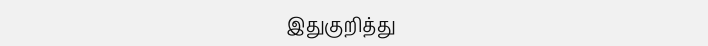இதுகுறித்து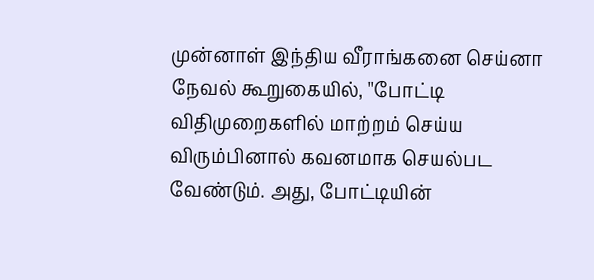முன்னாள் இந்திய வீராங்கனை செய்னா நேவல் கூறுகையில், ''போட்டி விதிமுறைகளில் மாற்றம் செய்ய விரும்பினால் கவனமாக செயல்பட வேண்டும். அது, போட்டியின்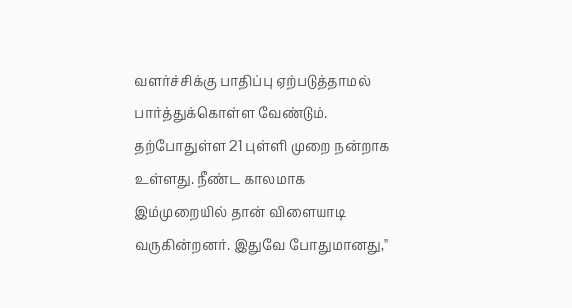வளர்ச்சிக்கு பாதிப்பு ஏற்படுத்தாமல் பார்த்துக்கொள்ள வேண்டும். தற்போதுள்ள 21 புள்ளி முறை நன்றாக உள்ளது. நீண்ட காலமாக இம்முறையில் தான் விளையாடி வருகின்றனர். இதுவே போதுமானது,''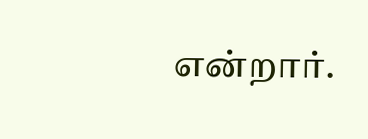என்றார்.